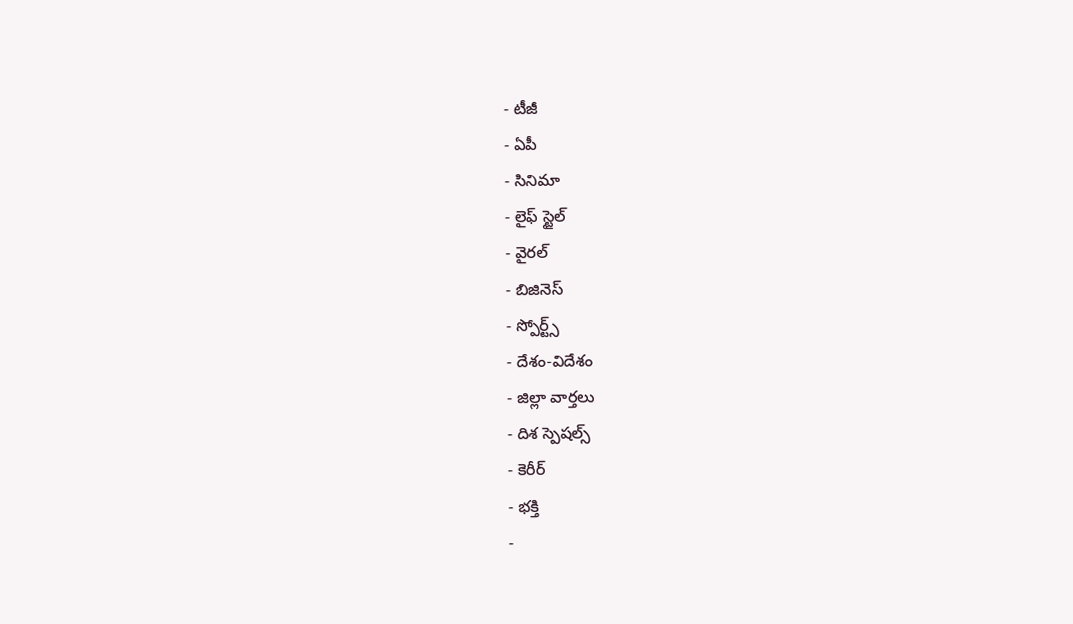- టీజీ
- ఏపీ
- సినిమా
- లైఫ్ స్టైల్
- వైరల్
- బిజినెస్
- స్పోర్ట్స్
- దేశం-విదేశం
- జిల్లా వార్తలు
- దిశ స్పెషల్స్
- కెరీర్
- భక్తి
-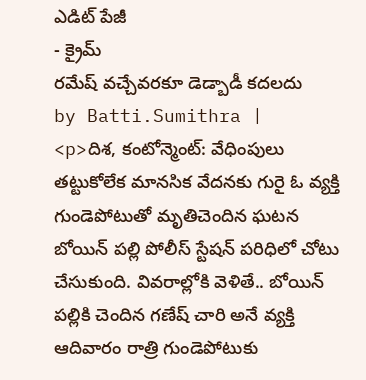ఎడిట్ పేజీ
- క్రైమ్
రమేష్ వచ్చేవరకూ డెడ్బాడీ కదలదు
by Batti.Sumithra |
<p>దిశ, కంటోన్మెంట్: వేధింపులు తట్టుకోలేక మానసిక వేదనకు గురై ఓ వ్యక్తి గుండెపోటుతో మృతిచెందిన ఘటన బోయిన్ పల్లి పోలీస్ స్టేషన్ పరిధిలో చోటు చేసుకుంది. వివరాల్లోకి వెళితే.. బోయిన్ పల్లికి చెందిన గణేష్ చారి అనే వ్యక్తి ఆదివారం రాత్రి గుండెపోటుకు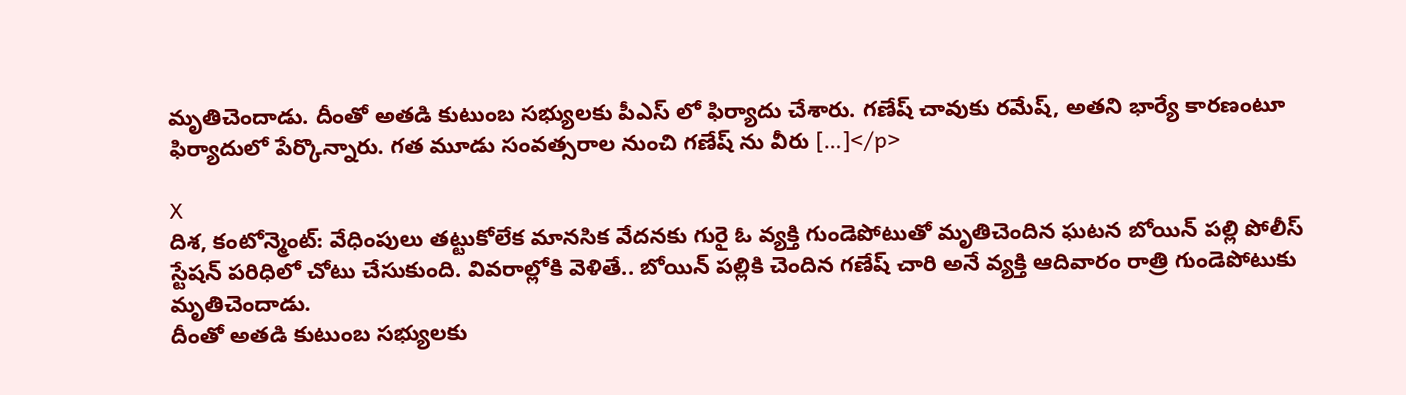మృతిచెందాడు. దీంతో అతడి కుటుంబ సభ్యులకు పీఎస్ లో ఫిర్యాదు చేశారు. గణేష్ చావుకు రమేష్, అతని భార్యే కారణంటూ ఫిర్యాదులో పేర్కొన్నారు. గత మూడు సంవత్సరాల నుంచి గణేష్ ను వీరు […]</p>

X
దిశ, కంటోన్మెంట్: వేధింపులు తట్టుకోలేక మానసిక వేదనకు గురై ఓ వ్యక్తి గుండెపోటుతో మృతిచెందిన ఘటన బోయిన్ పల్లి పోలీస్ స్టేషన్ పరిధిలో చోటు చేసుకుంది. వివరాల్లోకి వెళితే.. బోయిన్ పల్లికి చెందిన గణేష్ చారి అనే వ్యక్తి ఆదివారం రాత్రి గుండెపోటుకు మృతిచెందాడు.
దీంతో అతడి కుటుంబ సభ్యులకు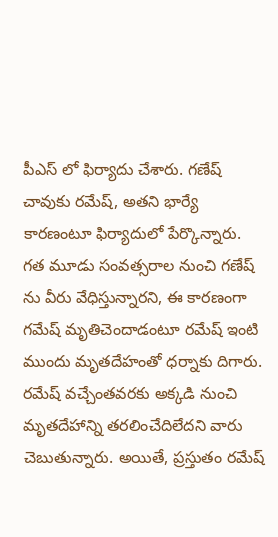పీఎస్ లో ఫిర్యాదు చేశారు. గణేష్ చావుకు రమేష్, అతని భార్యే కారణంటూ ఫిర్యాదులో పేర్కొన్నారు. గత మూడు సంవత్సరాల నుంచి గణేష్ ను వీరు వేధిస్తున్నారని, ఈ కారణంగా గమేష్ మృతిచెందాడంటూ రమేష్ ఇంటి ముందు మృతదేహంతో ధర్నాకు దిగారు. రమేష్ వచ్చేంతవరకు అక్కడి నుంచి మృతదేహాన్ని తరలించేదిలేదని వారు చెబుతున్నారు. అయితే, ప్రస్తుతం రమేష్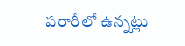పరారీలో ఉన్నట్లు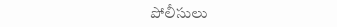పోలీసులు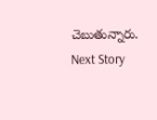చెబుతున్నారు.
Next Story